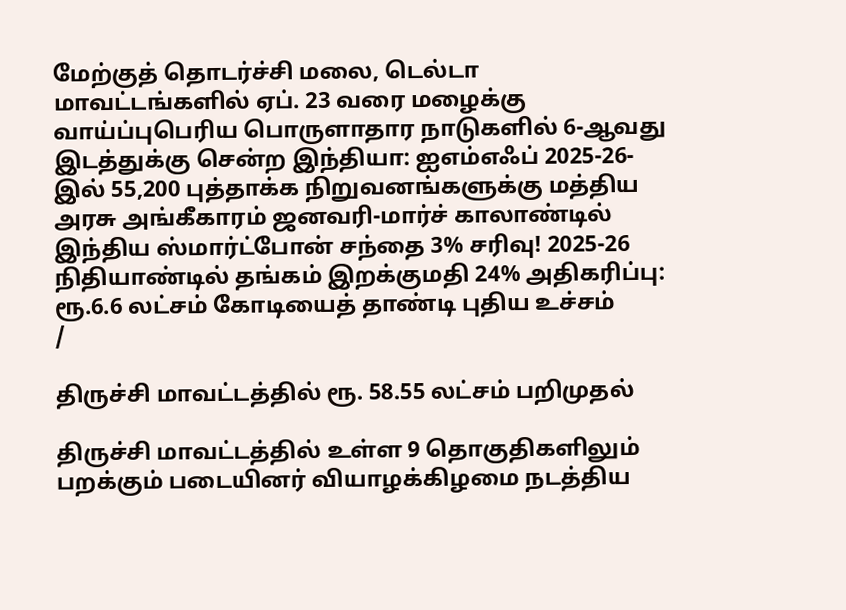மேற்குத் தொடர்ச்சி மலை, டெல்டா மாவட்டங்களில் ஏப். 23 வரை மழைக்கு வாய்ப்புபெரிய பொருளாதார நாடுகளில் 6-ஆவது இடத்துக்கு சென்ற இந்தியா: ஐஎம்எஃப் 2025-26-இல் 55,200 புத்தாக்க நிறுவனங்களுக்கு மத்திய அரசு அங்கீகாரம் ஜனவரி-மார்ச் காலாண்டில் இந்திய ஸ்மார்ட்போன் சந்தை 3% சரிவு! 2025-26 நிதியாண்டில் தங்கம் இறக்குமதி 24% அதிகரிப்பு: ரூ.6.6 லட்சம் கோடியைத் தாண்டி புதிய உச்சம்
/

திருச்சி மாவட்டத்தில் ரூ. 58.55 லட்சம் பறிமுதல்

திருச்சி மாவட்டத்தில் உள்ள 9 தொகுதிகளிலும் பறக்கும் படையினர் வியாழக்கிழமை நடத்திய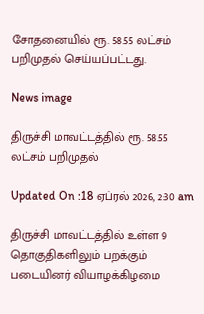சோதனையில் ரூ. 58.55 லட்சம் பறிமுதல் செய்யப்பட்டது.

News image

திருச்சி மாவட்டத்தில் ரூ. 58.55 லட்சம் பறிமுதல்

Updated On :18 ஏப்ரல் 2026, 2:30 am

திருச்சி மாவட்டத்தில் உள்ள 9 தொகுதிகளிலும் பறக்கும் படையினர் வியாழக்கிழமை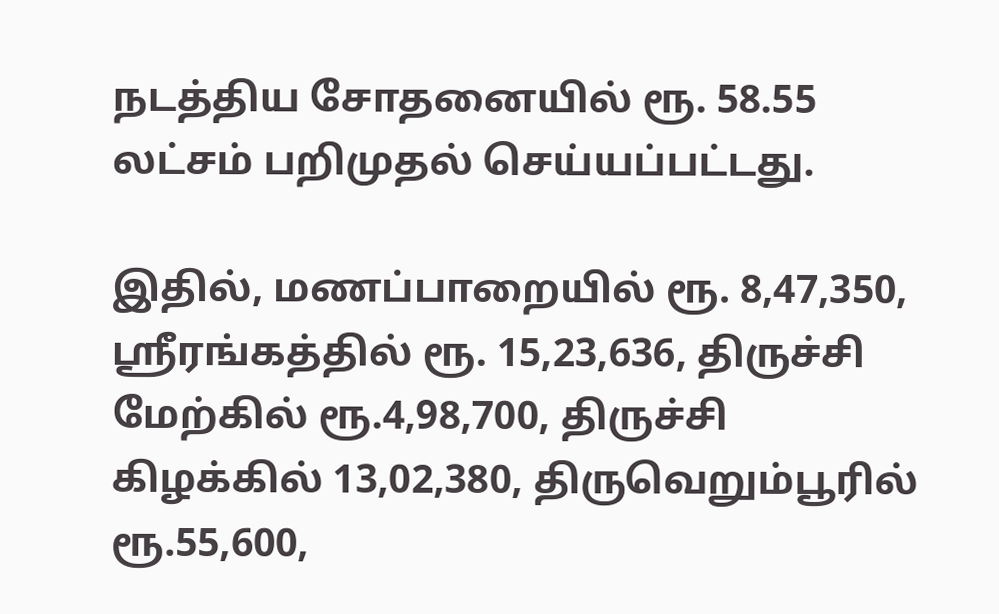நடத்திய சோதனையில் ரூ. 58.55 லட்சம் பறிமுதல் செய்யப்பட்டது.

இதில், மணப்பாறையில் ரூ. 8,47,350, ஸ்ரீரங்கத்தில் ரூ. 15,23,636, திருச்சி மேற்கில் ரூ.4,98,700, திருச்சி கிழக்கில் 13,02,380, திருவெறும்பூரில் ரூ.55,600,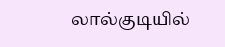லால்குடியில்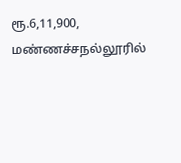ரூ.6,11,900, மண்ணச்சநல்லூரில்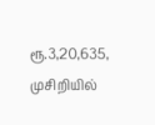ரூ.3,20,635, முசிறியில்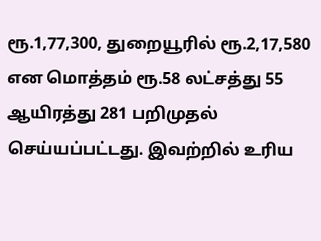ரூ.1,77,300, துறையூரில் ரூ.2,17,580 என மொத்தம் ரூ.58 லட்சத்து 55 ஆயிரத்து 281 பறிமுதல் செய்யப்பட்டது. இவற்றில் உரிய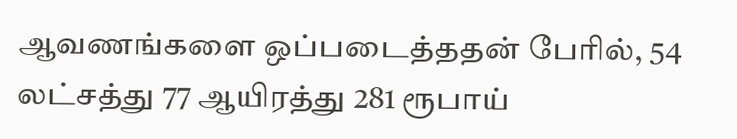ஆவணங்களை ஒப்படைத்ததன் பேரில், 54 லட்சத்து 77 ஆயிரத்து 281 ரூபாய்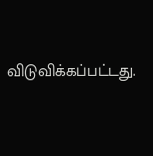விடுவிக்கப்பட்டது.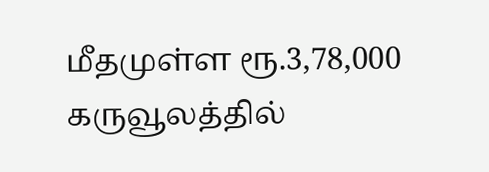மீதமுள்ள ரூ.3,78,000 கருவூலத்தில்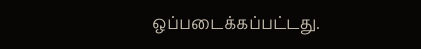ஒப்படைக்கப்பட்டது.